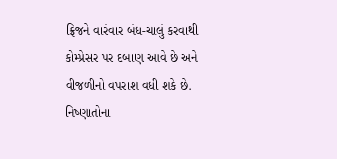ફ્રિજને વારંવાર બંધ-ચાલું કરવાથી કોમ્પ્રેસર પર દબાણ આવે છે અને વીજળીનો વપરાશ વધી શકે છે. નિષ્ણાતોના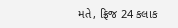મતે, ફ્રિજ 24 કલાક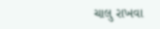ચાલુ રાખવા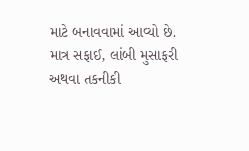માટે બનાવવામાં આવ્યો છે. માત્ર સફાઈ, લાંબી મુસાફરી અથવા તકનીકી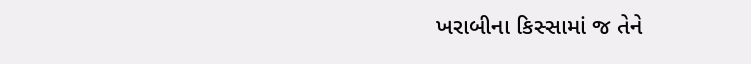ખરાબીના કિસ્સામાં જ તેને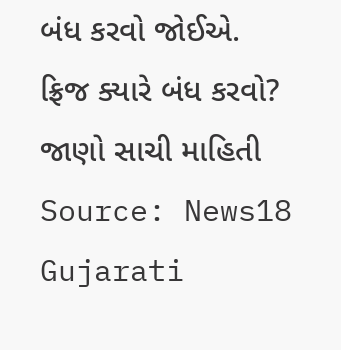બંધ કરવો જોઈએ.
ફ્રિજ ક્યારે બંધ કરવો? જાણો સાચી માહિતી
Source: News18 Gujarati